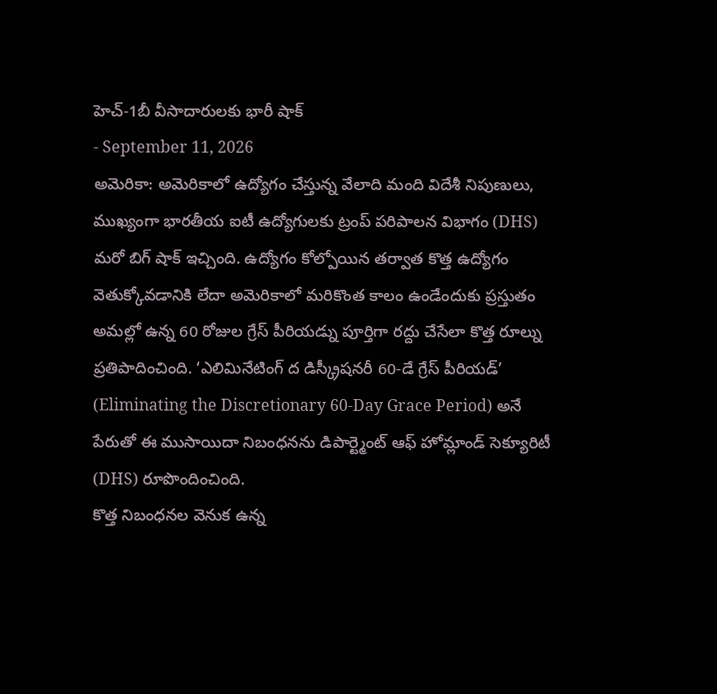హెచ్-1బీ వీసాదారులకు భారీ షాక్
- September 11, 2026
అమెరికా: అమెరికాలో ఉద్యోగం చేస్తున్న వేలాది మంది విదేశీ నిపుణులు, ముఖ్యంగా భారతీయ ఐటీ ఉద్యోగులకు ట్రంప్ పరిపాలన విభాగం (DHS) మరో బిగ్ షాక్ ఇచ్చింది. ఉద్యోగం కోల్పోయిన తర్వాత కొత్త ఉద్యోగం వెతుక్కోవడానికి లేదా అమెరికాలో మరికొంత కాలం ఉండేందుకు ప్రస్తుతం అమల్లో ఉన్న 60 రోజుల గ్రేస్ పీరియడ్ను పూర్తిగా రద్దు చేసేలా కొత్త రూల్ను ప్రతిపాదించింది. ‘ఎలిమినేటింగ్ ద డిస్క్రీషనరీ 60-డే గ్రేస్ పీరియడ్’ (Eliminating the Discretionary 60-Day Grace Period) అనే పేరుతో ఈ ముసాయిదా నిబంధనను డిపార్ట్మెంట్ ఆఫ్ హోమ్లాండ్ సెక్యూరిటీ (DHS) రూపొందించింది.
కొత్త నిబంధనల వెనుక ఉన్న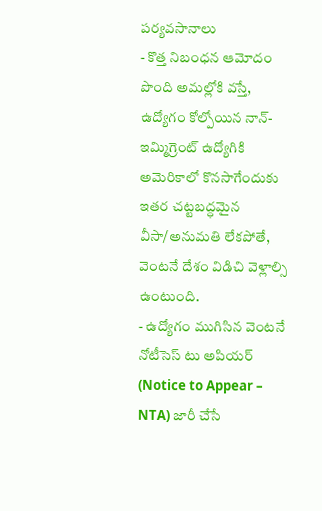పర్యవసానాలు
- కొత్త నిబంధన ఆమోదం పొంది అమల్లోకి వస్తే, ఉద్యోగం కోల్పోయిన నాన్-ఇమ్మిగ్రెంట్ ఉద్యోగికి అమెరికాలో కొనసాగేందుకు ఇతర చట్టబద్ధమైన వీసా/అనుమతి లేకపోతే, వెంటనే దేశం విడిచి వెళ్లాల్సి ఉంటుంది.
- ఉద్యోగం ముగిసిన వెంటనే నోటీసెస్ టు అపియర్ (Notice to Appear – NTA) జారీ చేసే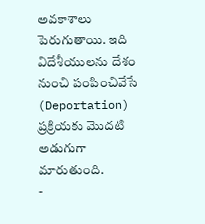అవకాశాలు పెరుగుతాయి. ఇది విదేశీయులను దేశం నుంచి పంపించివేసే (Deportation) ప్రక్రియకు మొదటి అడుగుగా మారుతుంది.
-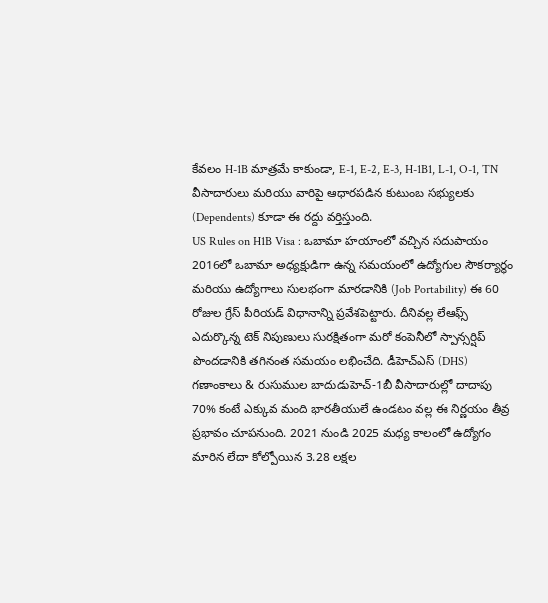కేవలం H-1B మాత్రమే కాకుండా, E-1, E-2, E-3, H-1B1, L-1, O-1, TN వీసాదారులు మరియు వారిపై ఆధారపడిన కుటుంబ సభ్యులకు (Dependents) కూడా ఈ రద్దు వర్తిస్తుంది.
US Rules on H1B Visa : ఒబామా హయాంలో వచ్చిన సదుపాయం
2016లో ఒబామా అధ్యక్షుడిగా ఉన్న సమయంలో ఉద్యోగుల సౌకర్యార్థం మరియు ఉద్యోగాలు సులభంగా మారడానికి (Job Portability) ఈ 60 రోజుల గ్రేస్ పీరియడ్ విధానాన్ని ప్రవేశపెట్టారు. దీనివల్ల లేఆఫ్స్ ఎదుర్కొన్న టెక్ నిపుణులు సురక్షితంగా మరో కంపెనీలో స్పాన్సర్షిప్ పొందడానికి తగినంత సమయం లభించేది. డీహెచ్ఎస్ (DHS) గణాంకాలు & రుసుముల బాదుడుహెచ్-1బీ వీసాదారుల్లో దాదాపు 70% కంటే ఎక్కువ మంది భారతీయులే ఉండటం వల్ల ఈ నిర్ణయం తీవ్ర ప్రభావం చూపనుంది. 2021 నుండి 2025 మధ్య కాలంలో ఉద్యోగం మారిన లేదా కోల్పోయిన 3.28 లక్షల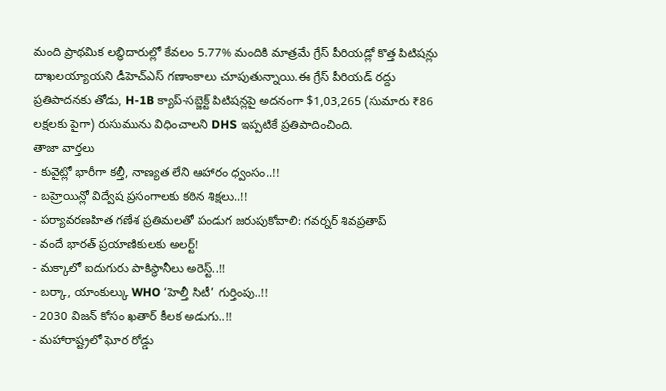మంది ప్రాథమిక లబ్ధిదారుల్లో కేవలం 5.77% మందికి మాత్రమే గ్రేస్ పీరియడ్లో కొత్త పిటిషన్లు దాఖలయ్యాయని డీహెచ్ఎస్ గణాంకాలు చూపుతున్నాయి.ఈ గ్రేస్ పీరియడ్ రద్దు ప్రతిపాదనకు తోడు, H-1B క్యాప్-సబ్జెక్ట్ పిటిషన్లపై అదనంగా $1,03,265 (సుమారు ₹86 లక్షలకు పైగా) రుసుమును విధించాలని DHS ఇప్పటికే ప్రతిపాదించింది.
తాజా వార్తలు
- కువైట్లో భారీగా కల్తీ, నాణ్యత లేని ఆహారం ధ్వంసం..!!
- బహ్రెయిన్లో విద్వేష ప్రసంగాలకు కఠిన శిక్షలు..!!
- పర్యావరణహిత గణేశ ప్రతిమలతో పండుగ జరుపుకోవాలి: గవర్నర్ శివప్రతాప్
- వందే భారత్ ప్రయాణికులకు అలర్ట్!
- మక్కాలో ఐదుగురు పాకిస్థానీలు అరెస్ట్..!!
- బర్కా, యాంకుల్కు WHO ‘హెల్తీ సిటీ’ గుర్తింపు..!!
- 2030 విజన్ కోసం ఖతార్ కీలక అడుగు..!!
- మహారాష్ట్రలో ఘోర రోడ్డు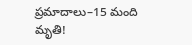ప్రమాదాలు–15 మంది మృతి!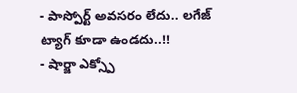- పాస్పోర్ట్ అవసరం లేదు.. లగేజ్ ట్యాగ్ కూడా ఉండదు..!!
- షార్జా ఎక్స్పో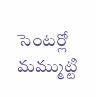సెంటర్లో మమ్ముట్టి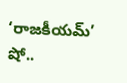‘రాజకీయమ్’ షో..